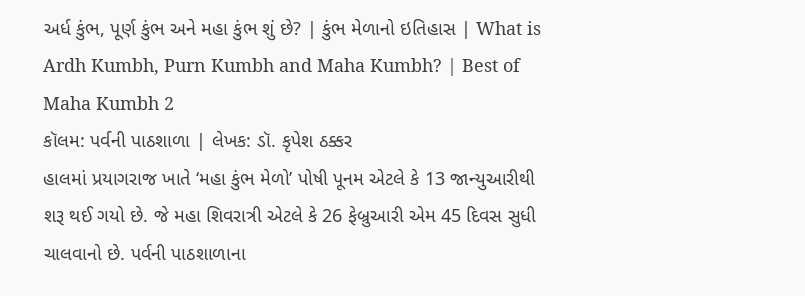અર્ધ કુંભ, પૂર્ણ કુંભ અને મહા કુંભ શું છે? | કુંભ મેળાનો ઇતિહાસ | What is Ardh Kumbh, Purn Kumbh and Maha Kumbh? | Best of Maha Kumbh 2
કૉલમ: પર્વની પાઠશાળા | લેખક: ડૉ. કૃપેશ ઠક્કર
હાલમાં પ્રયાગરાજ ખાતે ‘મહા કુંભ મેળો’ પોષી પૂનમ એટલે કે 13 જાન્યુઆરીથી શરૂ થઈ ગયો છે. જે મહા શિવરાત્રી એટલે કે 26 ફેબ્રુઆરી એમ 45 દિવસ સુધી ચાલવાનો છે. પર્વની પાઠશાળાના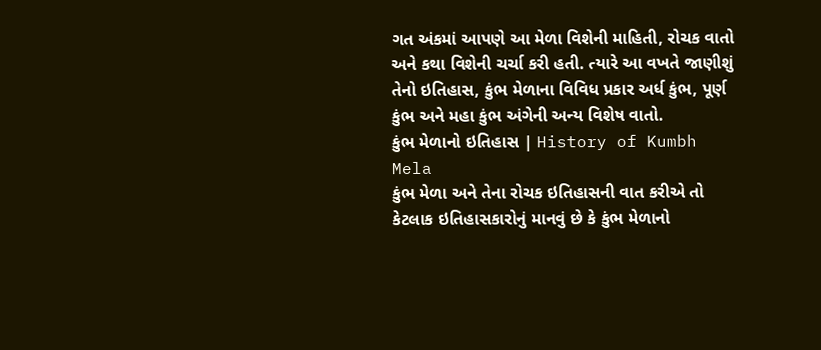ગત અંકમાં આપણે આ મેળા વિશેની માહિતી, રોચક વાતો અને કથા વિશેની ચર્ચા કરી હતી. ત્યારે આ વખતે જાણીશું તેનો ઇતિહાસ, કુંભ મેળાના વિવિધ પ્રકાર અર્ધ કુંભ, પૂર્ણ કુંભ અને મહા કુંભ અંગેની અન્ય વિશેષ વાતો.
કુંભ મેળાનો ઇતિહાસ | History of Kumbh Mela
કુંભ મેળા અને તેના રોચક ઇતિહાસની વાત કરીએ તો કેટલાક ઇતિહાસકારોનું માનવું છે કે કુંભ મેળાનો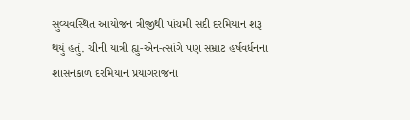સુવ્યવસ્થિત આયોજન ત્રીજીથી પાંચમી સદી દરમિયાન શરૂ થયું હતું. ચીની યાત્રી હ્યુ-એન-ત્સાંગે પણ સમ્રાટ હર્ષવર્ધનના શાસનકાળ દરમિયાન પ્રયાગરાજના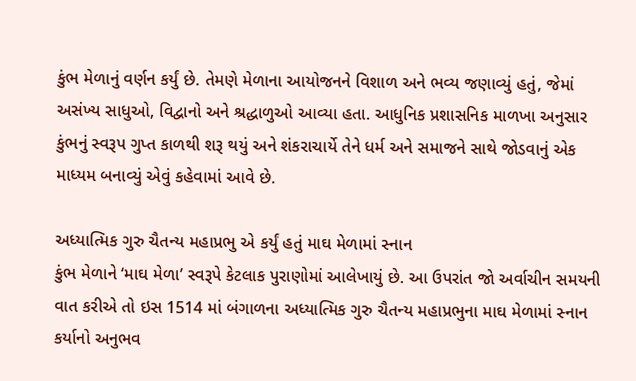કુંભ મેળાનું વર્ણન કર્યું છે. તેમણે મેળાના આયોજનને વિશાળ અને ભવ્ય જણાવ્યું હતું, જેમાં અસંખ્ય સાધુઓ, વિદ્વાનો અને શ્રદ્ધાળુઓ આવ્યા હતા. આધુનિક પ્રશાસનિક માળખા અનુસાર કુંભનું સ્વરૂપ ગુપ્ત કાળથી શરૂ થયું અને શંકરાચાર્યે તેને ધર્મ અને સમાજને સાથે જોડવાનું એક માધ્યમ બનાવ્યું એવું કહેવામાં આવે છે.

અધ્યાત્મિક ગુરુ ચૈતન્ય મહાપ્રભુ એ કર્યું હતું માઘ મેળામાં સ્નાન
કુંભ મેળાને ‘માઘ મેળા’ સ્વરૂપે કેટલાક પુરાણોમાં આલેખાયું છે. આ ઉપરાંત જો અર્વાચીન સમયની વાત કરીએ તો ઇસ 1514 માં બંગાળના અધ્યાત્મિક ગુરુ ચૈતન્ય મહાપ્રભુના માઘ મેળામાં સ્નાન કર્યાનો અનુભવ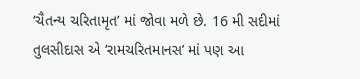‘ચૈતન્ય ચરિતામૃત’ માં જોવા મળે છે. 16 મી સદીમાં તુલસીદાસ એ ‘રામચરિતમાનસ’ માં પણ આ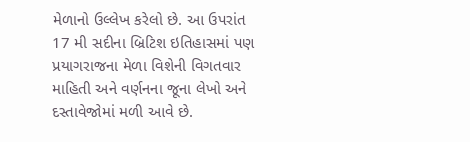મેળાનો ઉલ્લેખ કરેલો છે. આ ઉપરાંત 17 મી સદીના બ્રિટિશ ઇતિહાસમાં પણ પ્રયાગરાજના મેળા વિશેની વિગતવાર માહિતી અને વર્ણનના જૂના લેખો અને દસ્તાવેજોમાં મળી આવે છે.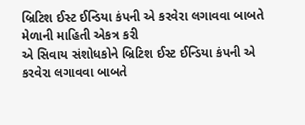બ્રિટિશ ઈસ્ટ ઈન્ડિયા કંપની એ કરવેરા લગાવવા બાબતે મેળાની માહિતી એકત્ર કરી
એ સિવાય સંશોધકોને બ્રિટિશ ઈસ્ટ ઈન્ડિયા કંપની એ કરવેરા લગાવવા બાબતે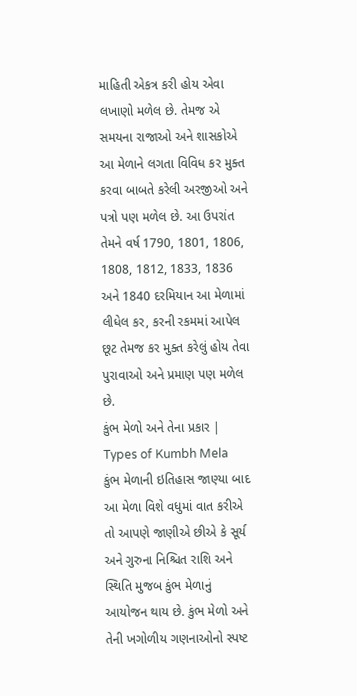માહિતી એકત્ર કરી હોય એવા લખાણો મળેલ છે. તેમજ એ સમયના રાજાઓ અને શાસકોએ આ મેળાને લગતા વિવિધ કર મુક્ત કરવા બાબતે કરેલી અરજીઓ અને પત્રો પણ મળેલ છે. આ ઉપરાંત તેમને વર્ષ 1790, 1801, 1806, 1808, 1812, 1833, 1836 અને 1840 દરમિયાન આ મેળામાં લીધેલ કર, કરની રકમમાં આપેલ છૂટ તેમજ કર મુક્ત કરેલું હોય તેવા પુરાવાઓ અને પ્રમાણ પણ મળેલ છે.
કુંભ મેળો અને તેના પ્રકાર | Types of Kumbh Mela
કુંભ મેળાની ઇતિહાસ જાણ્યા બાદ આ મેળા વિશે વધુમાં વાત કરીએ તો આપણે જાણીએ છીએ કે સૂર્ય અને ગુરુના નિશ્ચિત રાશિ અને સ્થિતિ મુજબ કુંભ મેળાનું આયોજન થાય છે. કુંભ મેળો અને તેની ખગોળીય ગણનાઓનો સ્પષ્ટ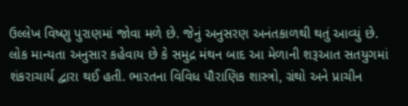ઉલ્લેખ વિષ્ણુ પુરાણમાં જોવા મળે છે. જેનું અનુસરણ અનંતકાળથી થતું આવ્યું છે. લોક માન્યતા અનુસાર કહેવાય છે કે સમુદ્ર મંથન બાદ આ મેળાની શરૂઆત સતયુગમાં શંકરાચાર્ય દ્વારા થઈ હતી. ભારતના વિવિધ પૌરાણિક શાસ્ત્રો, ગ્રંથો અને પ્રાચીન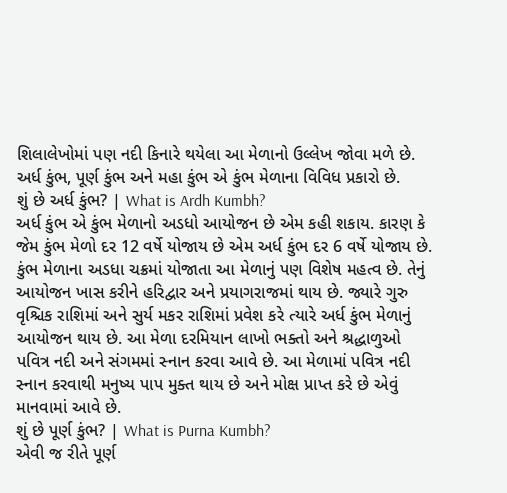શિલાલેખોમાં પણ નદી કિનારે થયેલા આ મેળાનો ઉલ્લેખ જોવા મળે છે. અર્ધ કુંભ, પૂર્ણ કુંભ અને મહા કુંભ એ કુંભ મેળાના વિવિધ પ્રકારો છે.
શું છે અર્ધ કુંભ? | What is Ardh Kumbh?
અર્ધ કુંભ એ કુંભ મેળાનો અડધો આયોજન છે એમ કહી શકાય. કારણ કે જેમ કુંભ મેળો દર 12 વર્ષે યોજાય છે એમ અર્ધ કુંભ દર 6 વર્ષે યોજાય છે. કુંભ મેળાના અડધા ચક્રમાં યોજાતા આ મેળાનું પણ વિશેષ મહત્વ છે. તેનું આયોજન ખાસ કરીને હરિદ્વાર અને પ્રયાગરાજમાં થાય છે. જ્યારે ગુરુ વૃશ્ચિક રાશિમાં અને સુર્ય મકર રાશિમાં પ્રવેશ કરે ત્યારે અર્ધ કુંભ મેળાનું આયોજન થાય છે. આ મેળા દરમિયાન લાખો ભક્તો અને શ્રદ્ધાળુઓ પવિત્ર નદી અને સંગમમાં સ્નાન કરવા આવે છે. આ મેળામાં પવિત્ર નદી સ્નાન કરવાથી મનુષ્ય પાપ મુક્ત થાય છે અને મોક્ષ પ્રાપ્ત કરે છે એવું માનવામાં આવે છે.
શું છે પૂર્ણ કુંભ? | What is Purna Kumbh?
એવી જ રીતે પૂર્ણ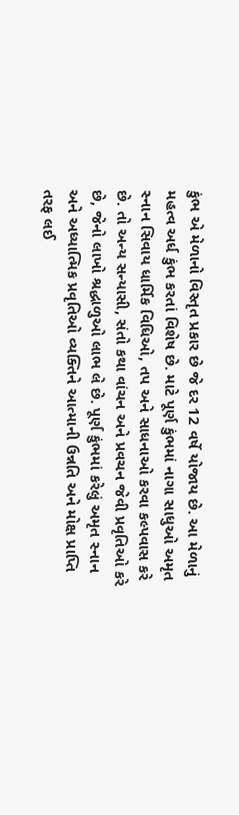કુંભ એ મેળાનો વિસ્તૃત પ્રકાર છે જે દર 12 વર્ષે યોજાય છે. આ મેળાનું મહત્વ અર્ધ કુંભ કરતાં વિશેષ છે. માટે પૂર્ણ કુંભમાં નાગા સાધુઓ અમૃત સ્નાન સિવાય ધાર્મિક વિધિઓ, તપ અને સાધનાઓ કરવા કલ્પવાસ કરે છે. તો અન્ય સન્યાસી, સંતો કથા વાંચન અને પ્રવચન જેવી પ્રવૃતિઓ કરે છે, જેનો લાખો શ્રદ્ધાળુઓ લાભ લે છે. પૂર્ણ કુંભમાં કરેલું અમૃત સ્નાન અને અધ્યાત્મિક પ્રવૃતિઓ વ્યક્તિને આત્માની ઉન્નતિ અને મોક્ષ પ્રાપ્તિ તરફ લઈ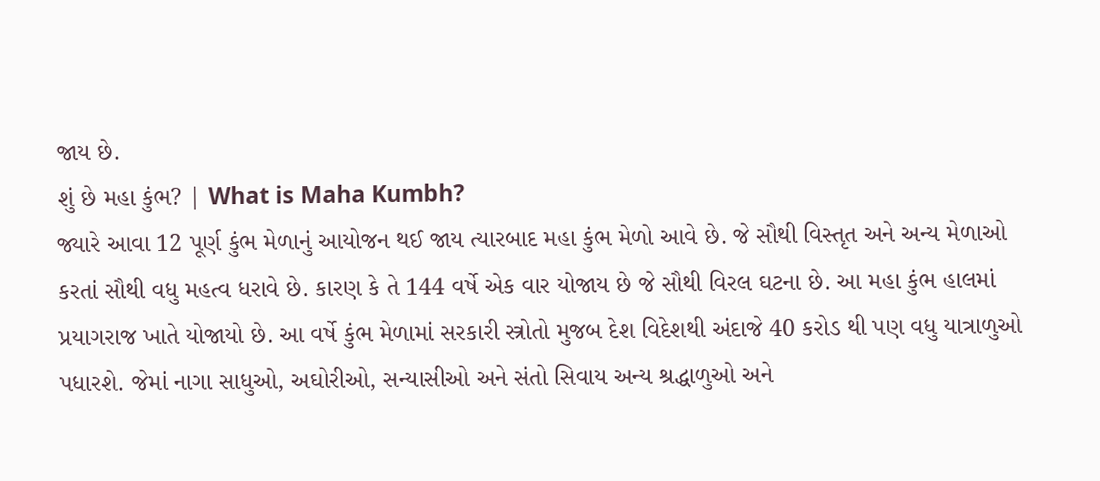જાય છે.
શું છે મહા કુંભ? | What is Maha Kumbh?
જ્યારે આવા 12 પૂર્ણ કુંભ મેળાનું આયોજન થઈ જાય ત્યારબાદ મહા કુંભ મેળો આવે છે. જે સૌથી વિસ્તૃત અને અન્ય મેળાઓ કરતાં સૌથી વધુ મહત્વ ધરાવે છે. કારણ કે તે 144 વર્ષે એક વાર યોજાય છે જે સૌથી વિરલ ઘટના છે. આ મહા કુંભ હાલમાં પ્રયાગરાજ ખાતે યોજાયો છે. આ વર્ષે કુંભ મેળામાં સરકારી સ્ત્રોતો મુજબ દેશ વિદેશથી અંદાજે 40 કરોડ થી પણ વધુ યાત્રાળુઓ પધારશે. જેમાં નાગા સાધુઓ, અઘોરીઓ, સન્યાસીઓ અને સંતો સિવાય અન્ય શ્રદ્ધાળુઓ અને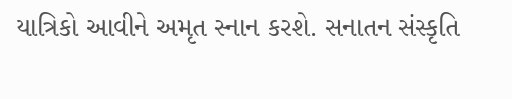યાત્રિકો આવીને અમૃત સ્નાન કરશે. સનાતન સંસ્કૃતિ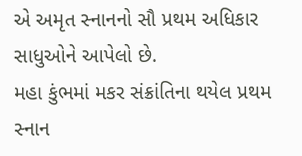એ અમૃત સ્નાનનો સૌ પ્રથમ અધિકાર સાધુઓને આપેલો છે.
મહા કુંભમાં મકર સંક્રાંતિના થયેલ પ્રથમ સ્નાન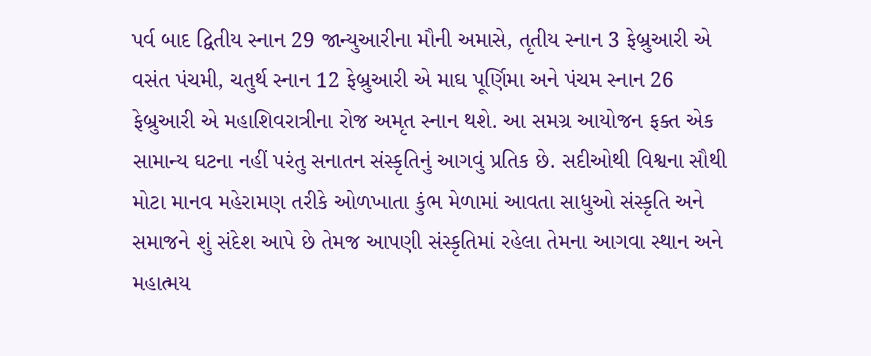પર્વ બાદ દ્વિતીય સ્નાન 29 જાન્યુઆરીના મૌની અમાસે, તૃતીય સ્નાન 3 ફેબ્રુઆરી એ વસંત પંચમી, ચતુર્થ સ્નાન 12 ફેબ્રુઆરી એ માઘ પૂર્ણિમા અને પંચમ સ્નાન 26 ફેબ્રુઆરી એ મહાશિવરાત્રીના રોજ અમૃત સ્નાન થશે. આ સમગ્ર આયોજન ફક્ત એક સામાન્ય ઘટના નહીં પરંતુ સનાતન સંસ્કૃતિનું આગવું પ્રતિક છે. સદીઓથી વિશ્વના સૌથી મોટા માનવ મહેરામણ તરીકે ઓળખાતા કુંભ મેળામાં આવતા સાધુઓ સંસ્કૃતિ અને સમાજને શું સંદેશ આપે છે તેમજ આપણી સંસ્કૃતિમાં રહેલા તેમના આગવા સ્થાન અને મહાત્મય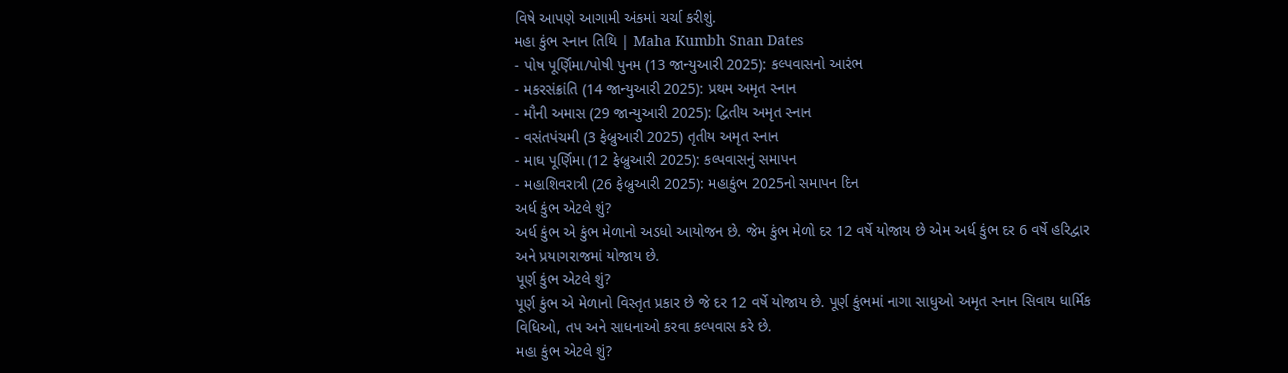વિષે આપણે આગામી અંકમાં ચર્ચા કરીશું.
મહા કુંભ સ્નાન તિથિ | Maha Kumbh Snan Dates
- પોષ પૂર્ણિમા/પોષી પુનમ (13 જાન્યુઆરી 2025): કલ્પવાસનો આરંભ
- મકરસંક્રાંતિ (14 જાન્યુઆરી 2025): પ્રથમ અમૃત સ્નાન
- મૌની અમાસ (29 જાન્યુઆરી 2025): દ્વિતીય અમૃત સ્નાન
- વસંતપંચમી (3 ફેબ્રુઆરી 2025) તૃતીય અમૃત સ્નાન
- માઘ પૂર્ણિમા (12 ફેબ્રુઆરી 2025): કલ્પવાસનું સમાપન
- મહાશિવરાત્રી (26 ફેબ્રુઆરી 2025): મહાકુંભ 2025નો સમાપન દિન
અર્ધ કુંભ એટલે શું?
અર્ધ કુંભ એ કુંભ મેળાનો અડધો આયોજન છે. જેમ કુંભ મેળો દર 12 વર્ષે યોજાય છે એમ અર્ધ કુંભ દર 6 વર્ષે હરિદ્વાર અને પ્રયાગરાજમાં યોજાય છે.
પૂર્ણ કુંભ એટલે શું?
પૂર્ણ કુંભ એ મેળાનો વિસ્તૃત પ્રકાર છે જે દર 12 વર્ષે યોજાય છે. પૂર્ણ કુંભમાં નાગા સાધુઓ અમૃત સ્નાન સિવાય ધાર્મિક વિધિઓ, તપ અને સાધનાઓ કરવા કલ્પવાસ કરે છે.
મહા કુંભ એટલે શું?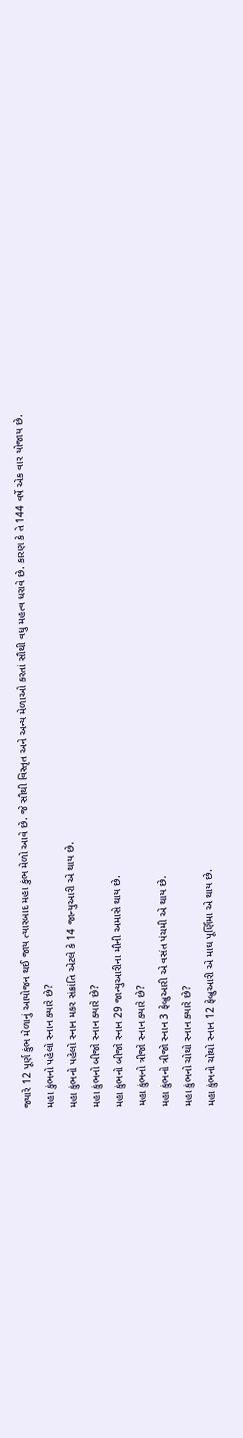જ્યારે 12 પૂર્ણ કુંભ મેળાનું આયોજન થઈ જાય ત્યારબાદ મહા કુંભ મેળો આવે છે. જે સૌથી વિસ્તૃત અને અન્ય મેળાઓ કરતાં સૌથી વધુ મહત્વ ધરાવે છે. કારણ કે તે 144 વર્ષે એક વાર યોજાય છે.
મહા કુંભનો પહેલો સ્નાન ક્યારે છે?
મહા કુંભનો પહેલો સ્નાન મકર સંક્રાંતિ એટલે કે 14 જાન્યુઆરી એ થાય છે.
મહા કુંભનો બીજો સ્નાન ક્યારે છે?
મહા કુંભનો બીજો સ્નાન 29 જાન્યુઆરીના મૌની અમાસે થાય છે.
મહા કુંભનો ત્રીજો સ્નાન ક્યારે છે?
મહા કુંભનો ત્રીજો સ્નાન 3 ફેબ્રુઆરી એ વસંત પંચમી એ થાય છે.
મહા કુંભનો ચોથો સ્નાન ક્યારે છે?
મહા કુંભનો ચોથો સ્નાન 12 ફેબ્રુઆરી એ માઘ પૂર્ણિમા એ થાય છે.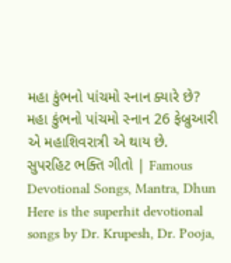મહા કુંભનો પાંચમો સ્નાન ક્યારે છે?
મહા કુંભનો પાંચમો સ્નાન 26 ફેબ્રુઆરી એ મહાશિવરાત્રી એ થાય છે.
સુપરહિટ ભક્તિ ગીતો | Famous Devotional Songs, Mantra, Dhun
Here is the superhit devotional songs by Dr. Krupesh, Dr. Pooja,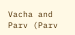Vacha and Parv (Parv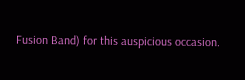Fusion Band) for this auspicious occasion.